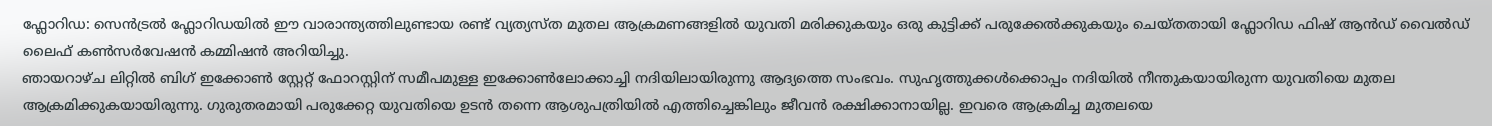ഫ്ലോറിഡ: സെൻട്രൽ ഫ്ലോറിഡയിൽ ഈ വാരാന്ത്യത്തിലുണ്ടായ രണ്ട് വ്യത്യസ്ത മുതല ആക്രമണങ്ങളിൽ യുവതി മരിക്കുകയും ഒരു കുട്ടിക്ക് പരുക്കേൽക്കുകയും ചെയ്തതായി ഫ്ലോറിഡ ഫിഷ് ആൻഡ് വൈൽഡ് ലൈഫ് കൺസർവേഷൻ കമ്മിഷൻ അറിയിച്ചു.
ഞായറാഴ്ച ലിറ്റിൽ ബിഗ് ഇക്കോൺ സ്റ്റേറ്റ് ഫോറസ്റ്റിന് സമീപമുള്ള ഇക്കോൺലോക്കാച്ചി നദിയിലായിരുന്നു ആദ്യത്തെ സംഭവം. സുഹൃത്തുക്കൾക്കൊപ്പം നദിയിൽ നീന്തുകയായിരുന്ന യുവതിയെ മുതല ആക്രമിക്കുകയായിരുന്നു. ഗുരുതരമായി പരുക്കേറ്റ യുവതിയെ ഉടൻ തന്നെ ആശുപത്രിയിൽ എത്തിച്ചെങ്കിലും ജീവൻ രക്ഷിക്കാനായില്ല. ഇവരെ ആക്രമിച്ച മുതലയെ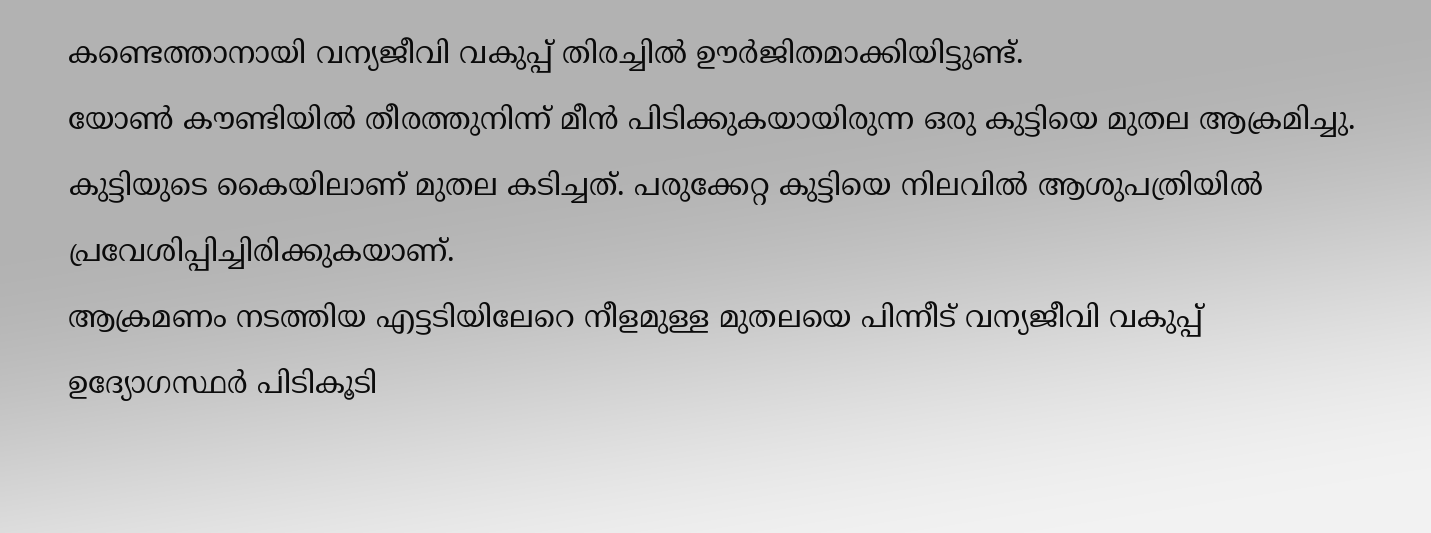കണ്ടെത്താനായി വന്യജീവി വകുപ്പ് തിരച്ചിൽ ഊർജിതമാക്കിയിട്ടുണ്ട്.
യോൺ കൗണ്ടിയിൽ തീരത്തുനിന്ന് മീൻ പിടിക്കുകയായിരുന്ന ഒരു കുട്ടിയെ മുതല ആക്രമിച്ചു. കുട്ടിയുടെ കൈയിലാണ് മുതല കടിച്ചത്. പരുക്കേറ്റ കുട്ടിയെ നിലവിൽ ആശുപത്രിയിൽ പ്രവേശിപ്പിച്ചിരിക്കുകയാണ്.
ആക്രമണം നടത്തിയ എട്ടടിയിലേറെ നീളമുള്ള മുതലയെ പിന്നീട് വന്യജീവി വകുപ്പ് ഉദ്യോഗസ്ഥർ പിടികൂടി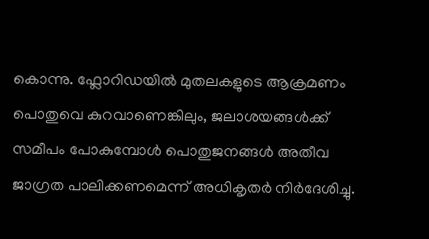കൊന്നു. ഫ്ലോറിഡയിൽ മുതലകളുടെ ആക്രമണം പൊതുവെ കുറവാണെങ്കിലും, ജലാശയങ്ങൾക്ക് സമീപം പോകുമ്പോൾ പൊതുജനങ്ങൾ അതീവ ജാഗ്രത പാലിക്കണമെന്ന് അധികൃതർ നിർദേശിച്ചു.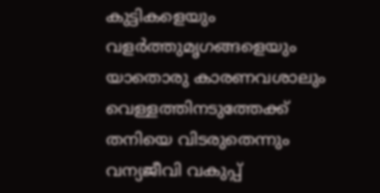കുട്ടികളെയും വളർത്തുമൃഗങ്ങളെയും യാതൊരു കാരണവശാലും വെള്ളത്തിനടുത്തേക്ക് തനിയെ വിടരുതെന്നും വന്യജീവി വകുപ്പ്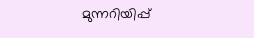മുന്നറിയിപ്പ്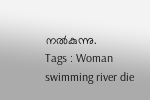നൽകുന്നു.
Tags : Woman swimming river die